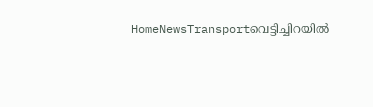HomeNewsTransportവെട്ടിച്ചിറയിൽ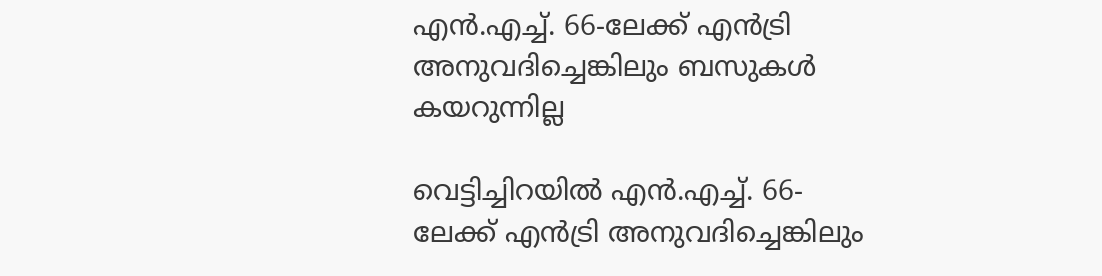എൻ.എച്ച്. 66-ലേക്ക് എൻട്രി അനുവദിച്ചെങ്കിലും ബസുകൾ കയറുന്നില്ല

വെട്ടിച്ചിറയിൽ എൻ.എച്ച്. 66-ലേക്ക് എൻട്രി അനുവദിച്ചെങ്കിലും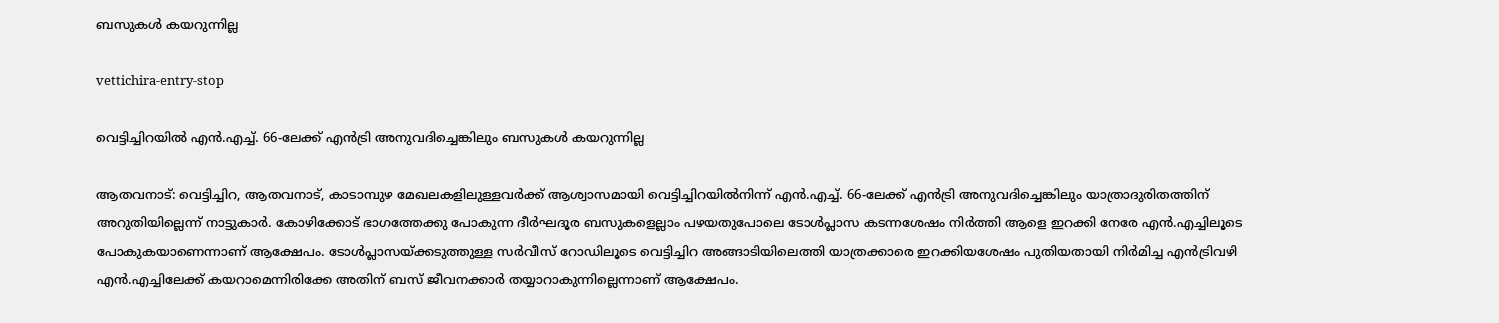ബസുകൾ കയറുന്നില്ല

vettichira-entry-stop

വെട്ടിച്ചിറയിൽ എൻ.എച്ച്. 66-ലേക്ക് എൻട്രി അനുവദിച്ചെങ്കിലും ബസുകൾ കയറുന്നില്ല

ആതവനാട്: വെട്ടിച്ചിറ, ആതവനാട്, കാടാമ്പുഴ മേഖലകളിലുള്ളവർക്ക് ആശ്വാസമായി വെട്ടിച്ചിറയിൽനിന്ന് എൻ.എച്ച്. 66-ലേക്ക് എൻട്രി അനുവദിച്ചെങ്കിലും യാത്രാദുരിതത്തിന് അറുതിയില്ലെന്ന് നാട്ടുകാർ. കോഴിക്കോട് ഭാഗത്തേക്കു പോകുന്ന ദീർഘദൂര ബസുകളെല്ലാം പഴയതുപോലെ ടോൾപ്ലാസ കടന്നശേഷം നിർത്തി ആളെ ഇറക്കി നേരേ എൻ.എച്ചിലൂടെ പോകുകയാണെന്നാണ് ആക്ഷേപം. ടോൾപ്ലാസയ്ക്കടുത്തുള്ള സർവീസ് റോഡിലൂടെ വെട്ടിച്ചിറ അങ്ങാടിയിലെത്തി യാത്രക്കാരെ ഇറക്കിയശേഷം പുതിയതായി നിർമിച്ച എൻട്രിവഴി എൻ.എച്ചിലേക്ക് കയറാമെന്നിരിക്കേ അതിന് ബസ് ജീവനക്കാർ തയ്യാറാകുന്നില്ലെന്നാണ് ആക്ഷേപം.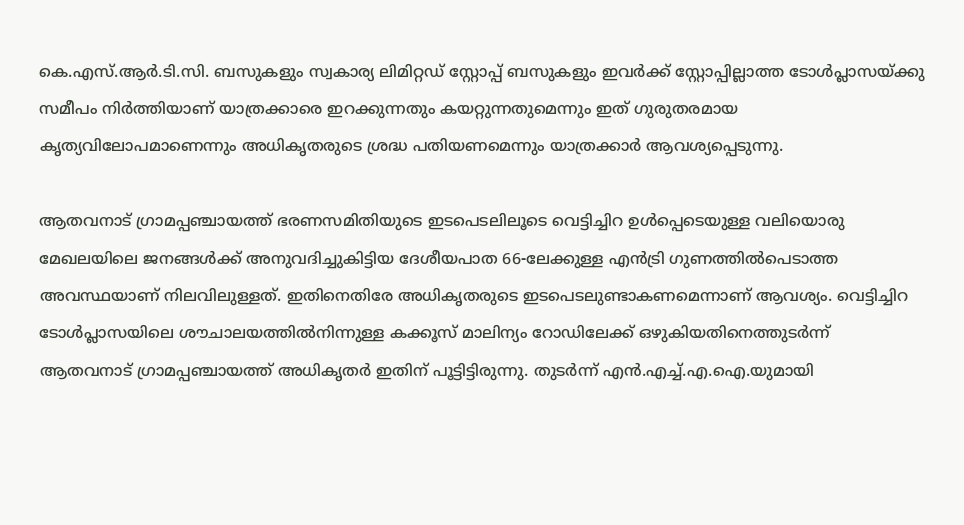കെ.എസ്.ആർ.ടി.സി. ബസുകളും സ്വകാര്യ ലിമിറ്റഡ് സ്റ്റോപ്പ് ബസുകളും ഇവർക്ക് സ്റ്റോപ്പില്ലാത്ത ടോൾപ്ലാസയ്ക്കു സമീപം നിർത്തിയാണ് യാത്രക്കാരെ ഇറക്കുന്നതും കയറ്റുന്നതുമെന്നും ഇത് ഗുരുതരമായ കൃത്യവിലോപമാണെന്നും അധികൃതരുടെ ശ്രദ്ധ പതിയണമെന്നും യാത്രക്കാർ ആവശ്യപ്പെടുന്നു.

ആതവനാട് ഗ്രാമപ്പഞ്ചായത്ത് ഭരണസമിതിയുടെ ഇടപെടലിലൂടെ വെട്ടിച്ചിറ ഉൾപ്പെടെയുള്ള വലിയൊരു മേഖലയിലെ ജനങ്ങൾക്ക് അനുവദിച്ചുകിട്ടിയ ദേശീയപാത 66-ലേക്കുള്ള എൻട്രി ഗുണത്തിൽപെടാത്ത അവസ്ഥയാണ് നിലവിലുള്ളത്. ഇതിനെതിരേ അധികൃതരുടെ ഇടപെടലുണ്ടാകണമെന്നാണ് ആവശ്യം. വെട്ടിച്ചിറ ടോൾപ്ലാസയിലെ ശൗചാലയത്തിൽനിന്നുള്ള കക്കൂസ്‌ മാലിന്യം റോഡിലേക്ക് ഒഴുകിയതിനെത്തുടർന്ന് ആതവനാട് ഗ്രാമപ്പഞ്ചായത്ത് അധികൃതർ ഇതിന്‌ പൂട്ടിട്ടിരുന്നു. തുടർന്ന് എൻ.എച്ച്.എ.ഐ.യുമായി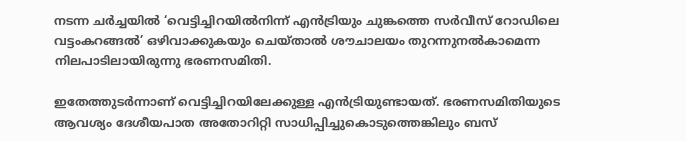നടന്ന ചർച്ചയിൽ ‘വെട്ടിച്ചിറയിൽനിന്ന് എൻട്രിയും ചുങ്കത്തെ സർവീസ് റോഡിലെ വട്ടംകറങ്ങൽ’ ഒഴിവാക്കുകയും ചെയ്താൽ ശൗചാലയം തുറന്നുനൽകാമെന്ന നിലപാടിലായിരുന്നു ഭരണസമിതി.

ഇതേത്തുടർന്നാണ് വെട്ടിച്ചിറയിലേക്കുള്ള എൻട്രിയുണ്ടായത്. ഭരണസമിതിയുടെ ആവശ്യം ദേശീയപാത അതോറിറ്റി സാധിപ്പിച്ചുകൊടുത്തെങ്കിലും ബസ്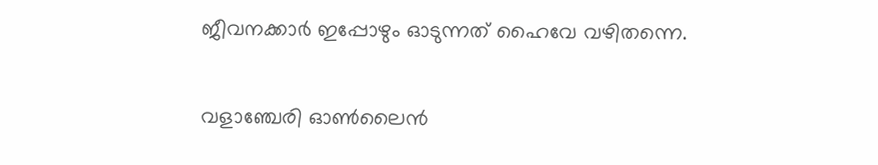ജീവനക്കാർ ഇപ്പോഴും ഓടുന്നത് ഹൈവേ വഴിതന്നെ.


വളാഞ്ചേരി ഓൺലൈൻ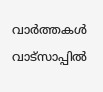വാർത്തകൾ വാട്സാപ്പിൽ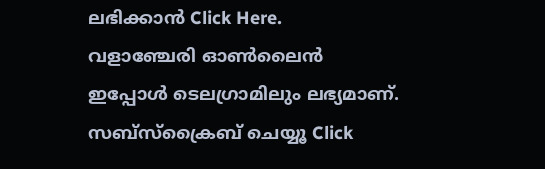ലഭിക്കാൻ Click Here.
വളാഞ്ചേരി ഓൺലൈൻ ഇപ്പോൾ ടെലഗ്രാമിലും ലഭ്യമാണ്. സബ്സ്ക്രൈബ് ചെയ്യൂ Click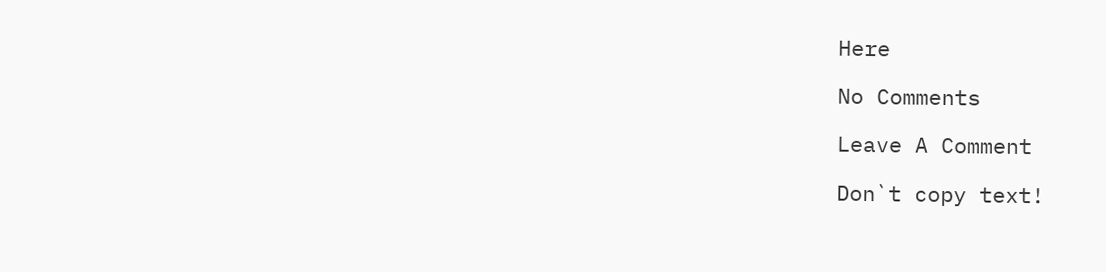Here

No Comments

Leave A Comment

Don`t copy text!